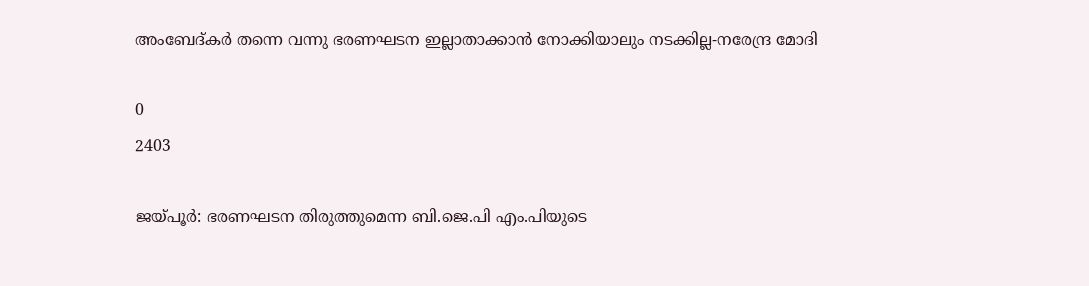അംബേദ്കർ തന്നെ വന്നു ഭരണഘടന ഇല്ലാതാക്കാന്‍ നോക്കിയാലും നടക്കില്ല-നരേന്ദ്ര മോദി

0
2403

ജയ്പൂർ: ഭരണഘടന തിരുത്തുമെന്ന ബി.ജെ.പി എം.പിയുടെ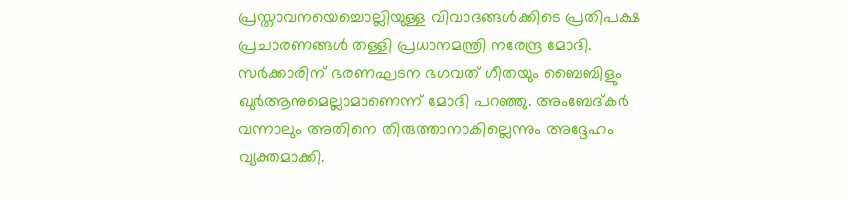പ്രസ്താവനയെച്ചൊല്ലിയുള്ള വിവാദങ്ങൾക്കിടെ പ്രതിപക്ഷ പ്രചാരണങ്ങള്‍ തള്ളി പ്രധാനമന്ത്രി നരേന്ദ്ര മോദി. സർക്കാരിന് ഭരണഘടന ഭഗവത് ഗീതയും ബൈബിളും ഖുർആനുമെല്ലാമാണെന്ന് മോദി പറഞ്ഞു. അംബേദ്കർ വന്നാലും അതിനെ തിരുത്താനാകില്ലെന്നും അദ്ദേഹം വ്യക്തമാക്കി.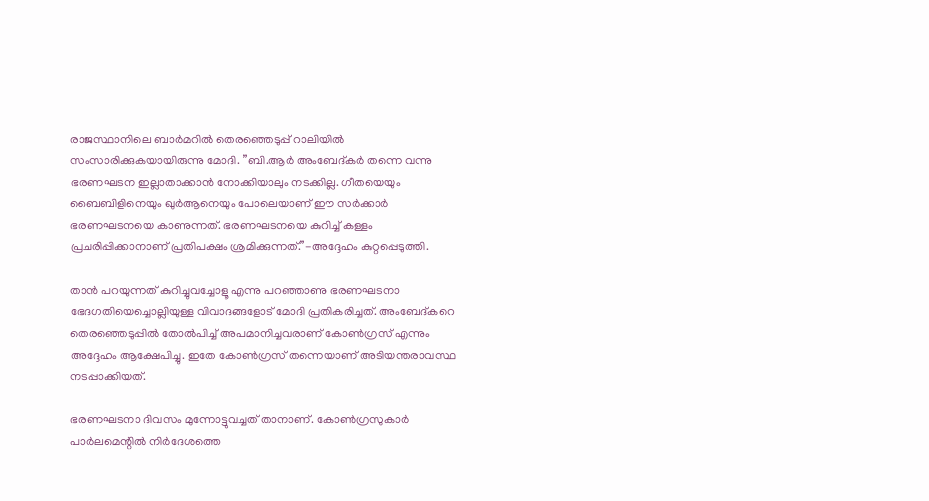രാജസ്ഥാനിലെ ബാർമറിൽ തെരഞ്ഞെടുപ്പ് റാലിയിൽ സംസാരിക്കുകയായിരുന്നു മോദി. ”ബി.ആർ അംബേദ്കർ തന്നെ വന്നു ഭരണഘടന ഇല്ലാതാക്കാന്‍ നോക്കിയാലും നടക്കില്ല. ഗീതയെയും ബൈബിളിനെയും ഖുർആനെയും പോലെയാണ് ഈ സർക്കാർ ഭരണഘടനയെ കാണുന്നത്. ഭരണഘടനയെ കുറിച്ച് കള്ളം പ്രചരിപ്പിക്കാനാണ് പ്രതിപക്ഷം ശ്രമിക്കുന്നത്.”-അദ്ദേഹം കുറ്റപ്പെടുത്തി.

താൻ പറയുന്നത് കുറിച്ചുവച്ചോളൂ എന്നു പറഞ്ഞാണു ഭരണഘടനാ ഭേദഗതിയെച്ചൊല്ലിയുള്ള വിവാദങ്ങളോട് മോദി പ്രതികരിച്ചത്. അംബേദ്കറെ തെരഞ്ഞെടുപ്പിൽ തോൽപിച്ച് അപമാനിച്ചവരാണ് കോൺഗ്രസ് എന്നും അദ്ദേഹം ആക്ഷേപിച്ചു. ഇതേ കോൺഗ്രസ് തന്നെയാണ് അടിയന്തരാവസ്ഥ നടപ്പാക്കിയത്.

ഭരണഘടനാ ദിവസം മുന്നോട്ടുവച്ചത് താനാണ്. കോൺഗ്രസുകാർ പാർലമെന്റിൽ നിർദേശത്തെ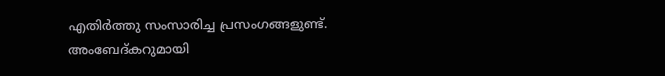എതിർത്തു സംസാരിച്ച പ്രസംഗങ്ങളുണ്ട്. അംബേദ്കറുമായി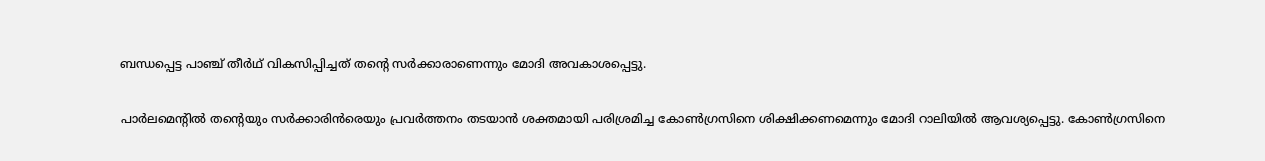ബന്ധപ്പെട്ട പാഞ്ച് തീർഥ് വികസിപ്പിച്ചത് തന്റെ സർക്കാരാണെന്നും മോദി അവകാശപ്പെട്ടു.

പാർലമെന്റിൽ തന്റെയും സർക്കാരിൻരെയും പ്രവർത്തനം തടയാൻ ശക്തമായി പരിശ്രമിച്ച കോൺഗ്രസിനെ ശിക്ഷിക്കണമെന്നും മോദി റാലിയിൽ ആവശ്യപ്പെട്ടു. കോൺഗ്രസിനെ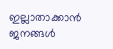ഇല്ലാതാക്കാൻ ജനങ്ങൾ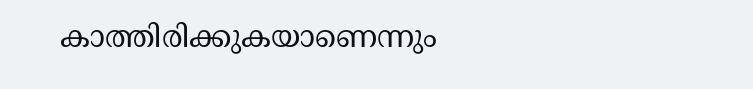കാത്തിരിക്കുകയാണെന്നും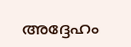അദ്ദേഹം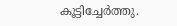കൂട്ടിച്ചേർത്തു.